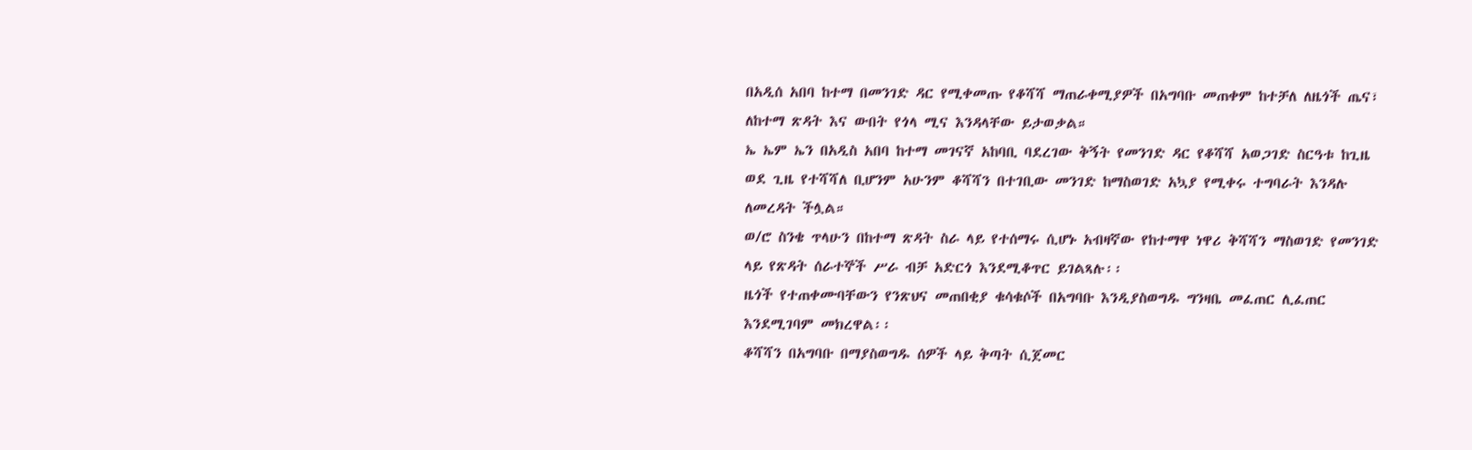በአዲሰ አበባ ከተማ በመንገድ ዳር የሚቀመጡ የቆሻሻ ማጠራቀሚያዎች በአግባቡ መጠቀም ከተቻለ ለዜጎች ጤና፣ ለከተማ ጽዳት እና ውበት የጎላ ሚና እንዳላቸው ይታወቃል።
ኤ ኤም ኤን በአዲስ አበባ ከተማ መገናኛ አከባቢ ባደረገው ቅኝት የመንገድ ዳር የቆሻሻ አወጋገድ ስርዓቱ ከጊዜ ወደ ጊዜ የተሻሻለ ቢሆንም አሁንም ቆሻሻን በተገቢው መንገድ ከማስወገድ አኳያ የሚቀሩ ተግባራት እንዳሉ ለመረዳት ችሏል።
ወ/ሮ ስንቄ ጥላሁን በከተማ ጽዳት ስራ ላይ የተሰማሩ ሲሆኑ አብዛኛው የከተማዋ ነዋሪ ቅሻሻን ማስወገድ የመንገድ ላይ የጽዳት ሰራተኞች ሥራ ብቻ አድርጎ እንደሚቆጥር ይገልጻሉ፡፡
ዜጎች የተጠቀሙባቸውን የንጽህና መጠበቂያ ቁሳቁሶች በአግባቡ እንዲያስወግዱ ግንዛቤ መፈጠር ሊፈጠር እንደሚገባም መክረዋል፡፡
ቆሻሻን በአግባቡ በማያስወግዱ ሰዎች ላይ ቅጣት ሲጀመር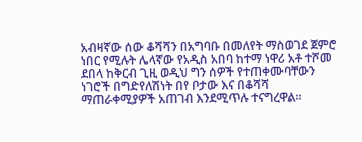አብዛኛው ሰው ቆሻሻን በአግባቡ በመለየት ማስወገደ ጀምሮ ነበር የሚሉት ሌላኛው የአዲስ አበባ ከተማ ነዋሪ አቶ ተሾመ ደበላ ከቅርብ ጊዚ ወዲህ ግን ሰዎች የተጠቀሙባቸውን ነገሮች በግድየለሽነት በየ ቦታው እና በቆሻሻ ማጠራቀሚያዎች አጠገብ እንደሚጥሉ ተናግረዋል፡፡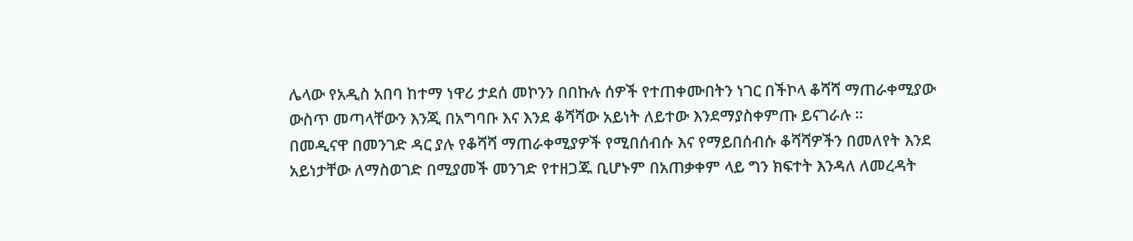ሌላው የአዲስ አበባ ከተማ ነዋሪ ታደሰ መኮንን በበኩሉ ሰዎች የተጠቀሙበትን ነገር በችኮላ ቆሻሻ ማጠራቀሚያው ውስጥ መጣላቸውን እንጂ በአግባቡ እና እንደ ቆሻሻው አይነት ለይተው እንደማያስቀምጡ ይናገራሉ ።
በመዲናዋ በመንገድ ዳር ያሉ የቆሻሻ ማጠራቀሚያዎች የሚበሰብሱ እና የማይበሰብሱ ቆሻሻዎችን በመለየት እንደ አይነታቸው ለማስወገድ በሚያመች መንገድ የተዘጋጁ ቢሆኑም በአጠቃቀም ላይ ግን ክፍተት እንዳለ ለመረዳት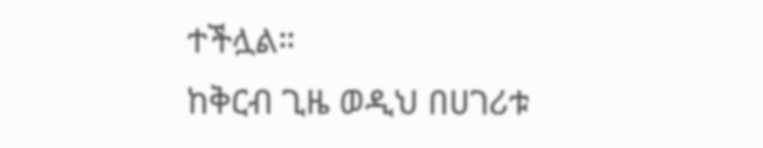ተችሏል።
ከቅርብ ጊዜ ወዲህ በሀገሪቱ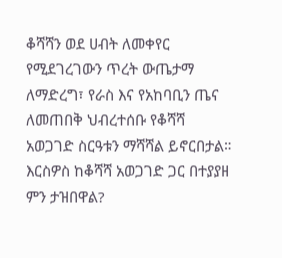ቆሻሻን ወደ ሀብት ለመቀየር የሚደገረገውን ጥረት ውጤታማ ለማድረግ፣ የራስ እና የአከባቢን ጤና ለመጠበቅ ህብረተሰቡ የቆሻሻ አወጋገድ ስርዓቱን ማሻሻል ይኖርበታል።
እርስዎስ ከቆሻሻ አወጋገድ ጋር በተያያዘ ምን ታዝበዋል?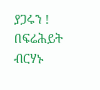ያጋሩን !
በፍሬሕይት ብርሃኑ